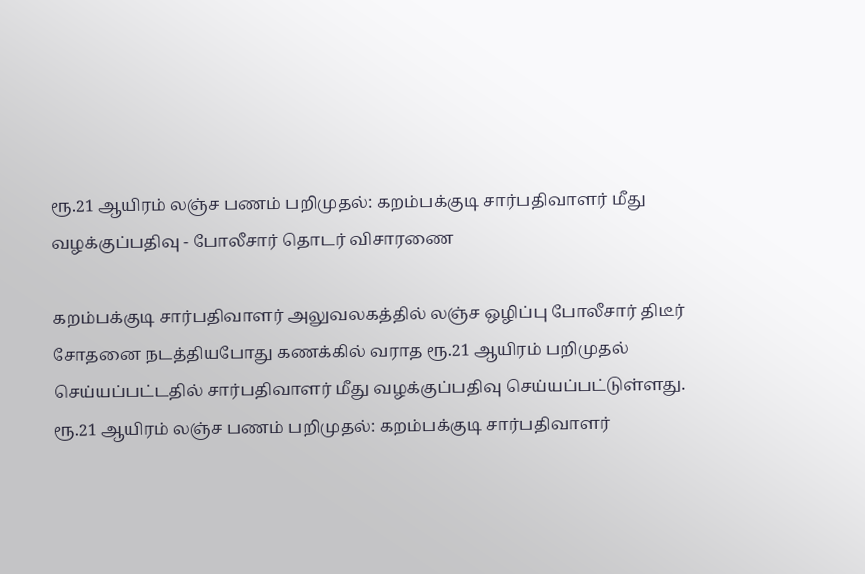ரூ.21 ஆயிரம் லஞ்ச பணம் பறிமுதல்: கறம்பக்குடி சார்பதிவாளர் மீது வழக்குப்பதிவு - போலீசார் தொடர் விசாரணை

கறம்பக்குடி சார்பதிவாளர் அலுவலகத்தில் லஞ்ச ஒழிப்பு போலீசார் திடீர் சோதனை நடத்தியபோது கணக்கில் வராத ரூ.21 ஆயிரம் பறிமுதல் செய்யப்பட்டதில் சார்பதிவாளர் மீது வழக்குப்பதிவு செய்யப்பட்டுள்ளது.
ரூ.21 ஆயிரம் லஞ்ச பணம் பறிமுதல்: கறம்பக்குடி சார்பதிவாளர்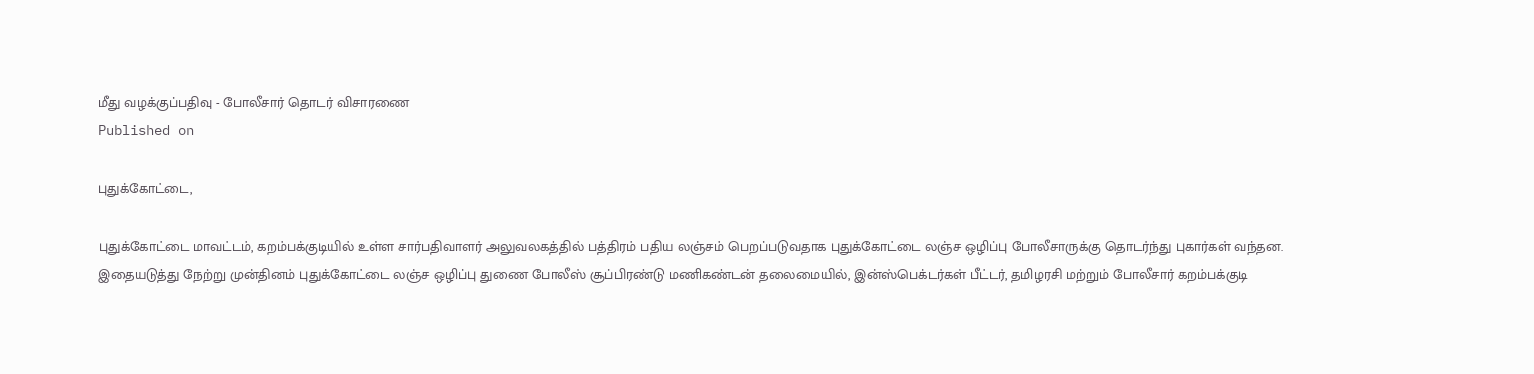மீது வழக்குப்பதிவு - போலீசார் தொடர் விசாரணை
Published on

புதுக்கோட்டை,

புதுக்கோட்டை மாவட்டம், கறம்பக்குடியில் உள்ள சார்பதிவாளர் அலுவலகத்தில் பத்திரம் பதிய லஞ்சம் பெறப்படுவதாக புதுக்கோட்டை லஞ்ச ஒழிப்பு போலீசாருக்கு தொடர்ந்து புகார்கள் வந்தன. இதையடுத்து நேற்று முன்தினம் புதுக்கோட்டை லஞ்ச ஒழிப்பு துணை போலீஸ் சூப்பிரண்டு மணிகண்டன் தலைமையில், இன்ஸ்பெக்டர்கள் பீட்டர், தமிழரசி மற்றும் போலீசார் கறம்பக்குடி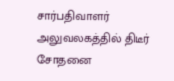சார்பதிவாளர் அலுவலகத்தில் திடீர் சோதனை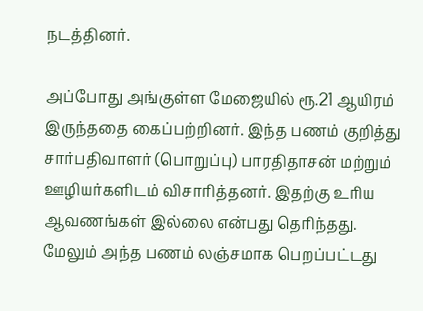நடத்தினர்.

அப்போது அங்குள்ள மேஜையில் ரூ.21 ஆயிரம் இருந்ததை கைப்பற்றினர். இந்த பணம் குறித்து சார்பதிவாளர் (பொறுப்பு) பாரதிதாசன் மற்றும் ஊழியர்களிடம் விசாரித்தனர். இதற்கு உரிய ஆவணங்கள் இல்லை என்பது தெரிந்தது. மேலும் அந்த பணம் லஞ்சமாக பெறப்பட்டது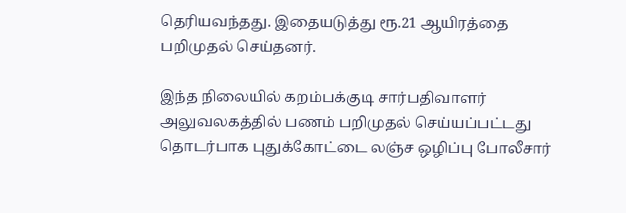தெரியவந்தது. இதையடுத்து ரூ.21 ஆயிரத்தை பறிமுதல் செய்தனர்.

இந்த நிலையில் கறம்பக்குடி சார்பதிவாளர் அலுவலகத்தில் பணம் பறிமுதல் செய்யப்பட்டது தொடர்பாக புதுக்கோட்டை லஞ்ச ஒழிப்பு போலீசார்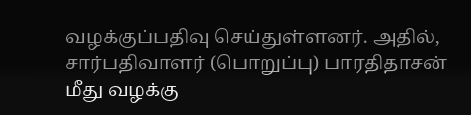வழக்குப்பதிவு செய்துள்ளனர். அதில், சார்பதிவாளர் (பொறுப்பு) பாரதிதாசன் மீது வழக்கு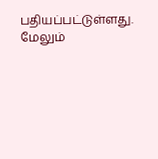பதியப்பட்டுள்ளது. மேலும்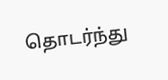தொடர்ந்து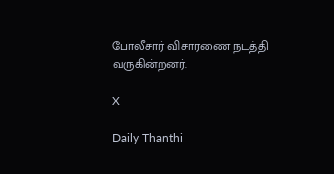போலீசார் விசாரணை நடத்தி வருகின்றனர்.

X

Daily Thanthi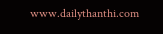www.dailythanthi.com